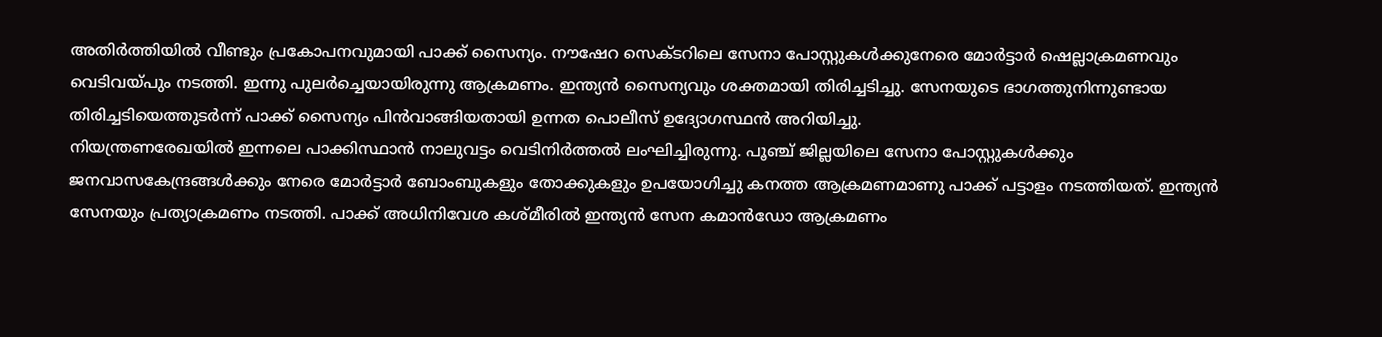അതിർത്തിയിൽ വീണ്ടും പ്രകോപനവുമായി പാക്ക് സൈന്യം. നൗഷേറ സെക്ടറിലെ സേനാ പോസ്റ്റുകൾക്കുനേരെ മോർട്ടാർ ഷെല്ലാക്രമണവും വെടിവയ്പും നടത്തി. ഇന്നു പുലർച്ചെയായിരുന്നു ആക്രമണം. ഇന്ത്യൻ സൈന്യവും ശക്തമായി തിരിച്ചടിച്ചു. സേനയുടെ ഭാഗത്തുനിന്നുണ്ടായ തിരിച്ചടിയെത്തുടർന്ന് പാക്ക് സൈന്യം പിൻവാങ്ങിയതായി ഉന്നത പൊലീസ് ഉദ്യോഗസ്ഥൻ അറിയിച്ചു.
നിയന്ത്രണരേഖയിൽ ഇന്നലെ പാക്കിസ്ഥാൻ നാലുവട്ടം വെടിനിർത്തൽ ലംഘിച്ചിരുന്നു. പൂഞ്ച് ജില്ലയിലെ സേനാ പോസ്റ്റുകൾക്കും ജനവാസകേന്ദ്രങ്ങൾക്കും നേരെ മോർട്ടാർ ബോംബുകളും തോക്കുകളും ഉപയോഗിച്ചു കനത്ത ആക്രമണമാണു പാക്ക് പട്ടാളം നടത്തിയത്. ഇന്ത്യൻ സേനയും പ്രത്യാക്രമണം നടത്തി. പാക്ക് അധിനിവേശ കശ്മീരിൽ ഇന്ത്യൻ സേന കമാൻഡോ ആക്രമണം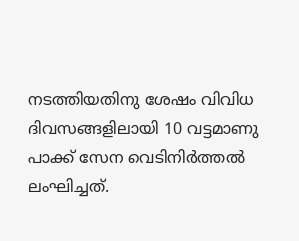നടത്തിയതിനു ശേഷം വിവിധ ദിവസങ്ങളിലായി 10 വട്ടമാണു പാക്ക് സേന വെടിനിർത്തൽ ലംഘിച്ചത്.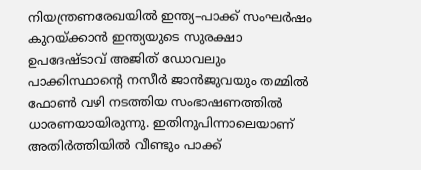നിയന്ത്രണരേഖയിൽ ഇന്ത്യ–പാക്ക് സംഘർഷം കുറയ്ക്കാൻ ഇന്ത്യയുടെ സുരക്ഷാ ഉപദേഷ്ടാവ് അജിത് ഡോവലും പാക്കിസ്ഥാന്റെ നസീർ ജാൻജുവയും തമ്മിൽ ഫോൺ വഴി നടത്തിയ സംഭാഷണത്തിൽ ധാരണയായിരുന്നു. ഇതിനുപിന്നാലെയാണ് അതിർത്തിയിൽ വീണ്ടും പാക്ക്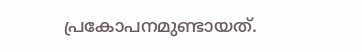പ്രകോപനമുണ്ടായത്.